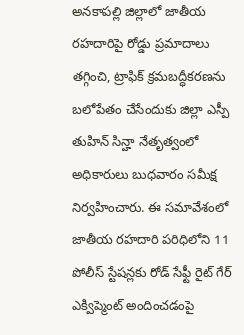అనకాపల్లి జిల్లాలో జాతీయ రహదారిపై రోడ్డు ప్రమాదాలు తగ్గించి, ట్రాఫిక్ క్రమబద్ధీకరణను బలోపేతం చేసేందుకు జిల్లా ఎస్పీ తుహిన్ సిన్హా నేతృత్వంలో అధికారులు బుధవారం సమీక్ష నిర్వహించారు. ఈ సమావేశంలో జాతీయ రహదారి పరిధిలోని 11 పోలీస్ స్టేషన్లకు రోడ్ సేఫ్టీ రైట్ గేర్ ఎక్విప్మెంట్ అందించడంపై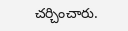చర్చించారు.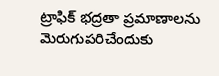ట్రాఫిక్ భద్రతా ప్రమాణాలను మెరుగుపరిచేందుకు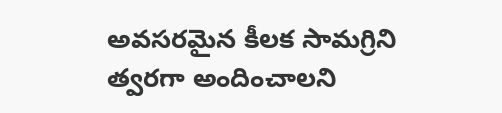అవసరమైన కీలక సామగ్రిని త్వరగా అందించాలని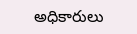అధికారులు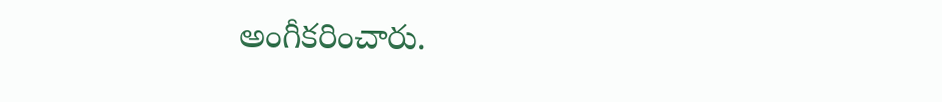అంగీకరించారు.